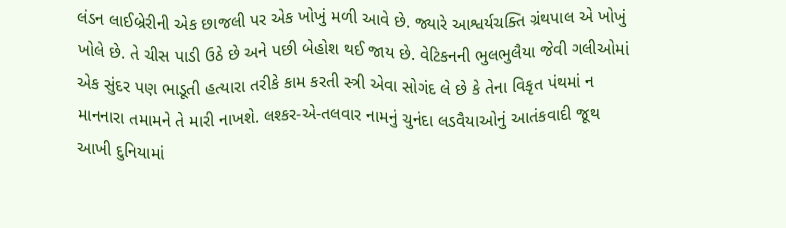લંડન લાઈબ્રેરીની એક છાજલી પર એક ખોખું મળી આવે છે. જ્યારે આશ્વર્યચક્તિ ગ્રંથપાલ એ ખોખું ખોલે છે. તે ચીસ પાડી ઉઠે છે અને પછી બેહોશ થઈ જાય છે. વેટિકનની ભુલભુલૈયા જેવી ગલીઓમાં એક સુંદર પણ ભાડૂતી હત્યારા તરીકે કામ કરતી સ્ત્રી એવા સોગંદ લે છે કે તેના વિકૃત પંથમાં ન માનનારા તમામને તે મારી નાખશે. લશ્કર-એ-તલવાર નામનું ચુનંદા લડવૈયાઓનું આતંકવાદી જૂથ આખી દુનિયામાં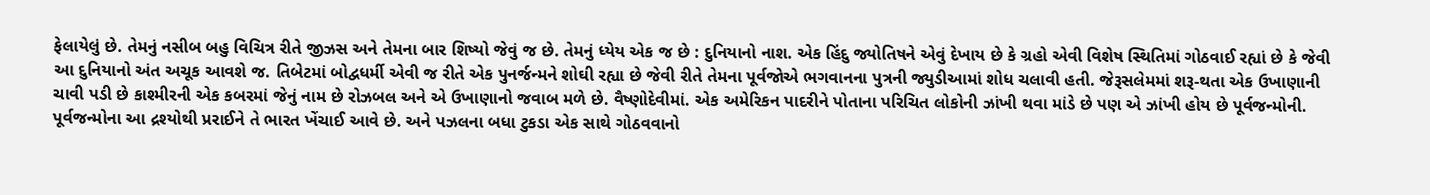ફેલાયેલું છે. તેમનું નસીબ બહુ વિચિત્ર રીતે જીઝસ અને તેમના બાર શિષ્યો જેવું જ છે. તેમનું ધ્યેય એક જ છે : દુનિયાનો નાશ. એક હિંદુ જ્યોતિષને એવું દેખાય છે કે ગ્રહો એવી વિશેષ સ્થિતિમાં ગોઠવાઈ રહ્યાં છે કે જેવી આ દુનિયાનો અંત અચૂક આવશે જ. તિબેટમાં બોદ્વધર્મી એવી જ રીતે એક પુનર્જન્મને શોઘી રહ્યા છે જેવી રીતે તેમના પૂર્વજોએ ભગવાનના પુત્રની જ્યુડીઆમાં શોધ ચલાવી હતી. જેરૂસલેમમાં શરૂ-થતા એક ઉખાણાની ચાવી પડી છે કાશ્મીરની એક કબરમાં જેનું નામ છે રોઝબલ અને એ ઉખાણાનો જવાબ મળે છે. વૈષ્ણોદેવીમાં. એક અમેરિકન પાદરીને પોતાના પરિચિત લોકોની ઝાંખી થવા માંડે છે પણ એ ઝાંખી હોય છે પૂર્વજન્મોની. પૂર્વજન્મોના આ દ્રશ્યોથી પ્રરાઈને તે ભારત ખેંચાઈ આવે છે. અને પઝલના બધા ટુકડા એક સાથે ગોઠવવાનો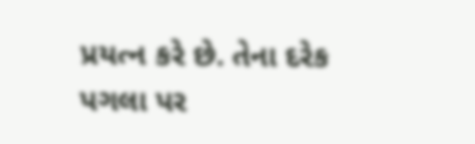પ્રયત્ન કરે છે. તેના દરેક પગલા પર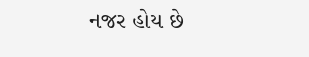નજર હોય છે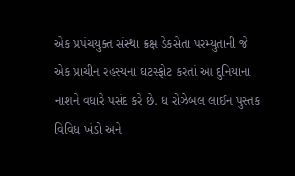એક પ્રપંચયુક્ત સંસ્થા ક્રક્ષ ડેકસેતા પરમ્યુતાની જે એક પ્રાચીન રહસ્યના ઘટસ્ફોટ કરતાં આ દુનિયાના નાશને વધારે પસંદ કરે છે. ધ રોઝેબલ લાઈન પુસ્તક વિવિધ ખંડો અને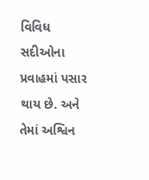વિવિધ સદીઓના પ્રવાહમાં પસાર થાય છે. અને તેમાં અશ્વિન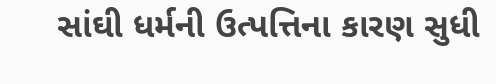સાંઘી ધર્મની ઉત્પત્તિના કારણ સુધી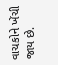વાચકોને ખેંચી જાય છે.